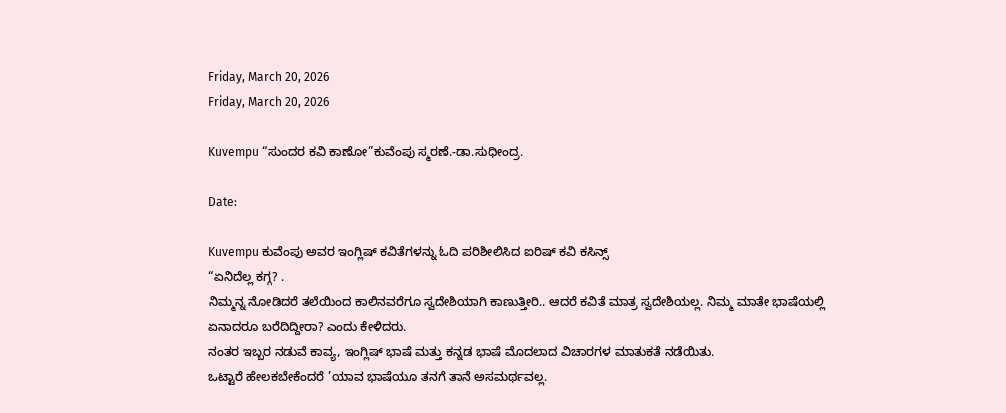Friday, March 20, 2026
Friday, March 20, 2026

Kuvempu “ಸುಂದರ ಕವಿ ಕಾಣೋ”ಕುವೆಂಪು ಸ್ಮರಣೆ.-ಡಾ.ಸುಧೀಂದ್ರ.

Date:

Kuvempu ಕುವೆಂಪು ಅವರ ಇಂಗ್ಲಿಷ್ ಕವಿತೆಗಳನ್ನು ಓದಿ ಪರಿಶೀಲಿಸಿದ ಐರಿಷ್ ಕವಿ ಕಸಿನ್ಸ್
“ಏನಿದೆಲ್ಲ ಕಗ್ಗ? .
ನಿಮ್ಮನ್ನ ನೋಡಿದರೆ ತಲೆಯಿಂದ ಕಾಲಿನವರೆಗೂ ಸ್ವದೇಶಿಯಾಗಿ ಕಾಣುತ್ತೀರಿ.. ಆದರೆ ಕವಿತೆ ಮಾತ್ರ ಸ್ವದೇಶಿಯಲ್ಲ. ನಿಮ್ಮ ಮಾತೇ ಭಾಷೆಯಲ್ಲಿ ಏನಾದರೂ ಬರೆದಿದ್ದೀರಾ? ಎಂದು ಕೇಳಿದರು.
ನಂತರ ಇಬ್ಬರ ನಡುವೆ ಕಾವ್ಯ, ಇಂಗ್ಲಿಷ್ ಭಾಷೆ ಮತ್ತು ಕನ್ನಡ ಭಾಷೆ ಮೊದಲಾದ ವಿಚಾರಗಳ ಮಾತುಕತೆ ನಡೆಯಿತು.
ಒಟ್ಟಾರೆ ಹೇಲಕಬೇಕೆಂದರೆ ’ಯಾವ ಭಾಷೆಯೂ ತನಗೆ ತಾನೆ ಅಸಮರ್ಥವಲ್ಲ.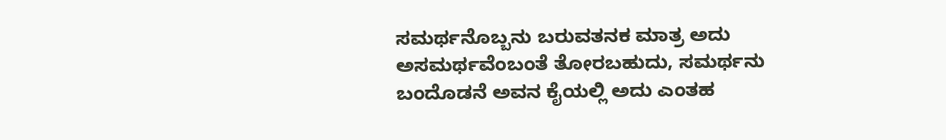ಸಮರ್ಥನೊಬ್ಬನು ಬರುವತನಕ ಮಾತ್ರ ಅದು ಅಸಮರ್ಥವೆಂಬಂತೆ ತೋರಬಹುದು, ಸಮರ್ಥನು ಬಂದೊಡನೆ ಅವನ ಕೈಯಲ್ಲಿ ಅದು ಎಂತಹ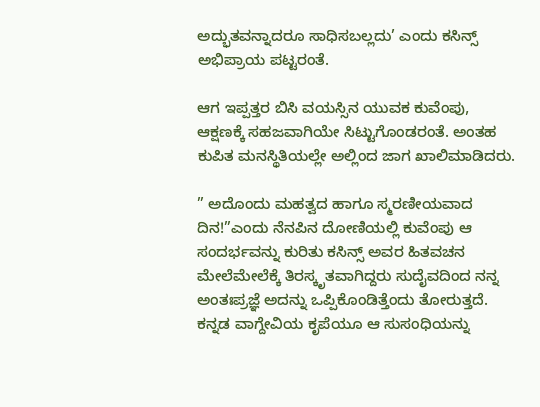ಅದ್ಭುತವನ್ನಾದರೂ ಸಾಧಿಸಬಲ್ಲದು’ ಎಂದು ಕಸಿನ್ಸ್ ‌ ಅಭಿಪ್ರಾಯ ಪಟ್ಟರಂತೆ.

ಆಗ ಇಪ್ಪತ್ತರ ಬಿಸಿ ವಯಸ್ಸಿನ ಯುವಕ ಕುವೆಂಪು, ಆಕ್ಷಣಕ್ಕೆ ಸಹಜವಾಗಿಯೇ ಸಿಟ್ಟುಗೊಂಡರಂತೆ. ಅಂತಹ ಕುಪಿತ ಮನಸ್ಥಿತಿಯಲ್ಲೇ ಅಲ್ಲಿಂದ ಜಾಗ ಖಾಲಿಮಾಡಿದರು.

” ಅದೊಂದು ಮಹತ್ವದ ಹಾಗೂ ಸ್ಮರಣೀಯವಾದ ದಿನ!”ಎಂದು ನೆನಪಿನ ದೋಣಿಯಲ್ಲಿ ಕುವೆಂಪು ಆ ಸಂದರ್ಭವನ್ನು ಕುರಿತು ಕಸಿನ್ಸ್ ಅವರ ಹಿತವಚನ ಮೇಲೆಮೇಲೆಕ್ಕೆ ತಿರಸ್ಕೃತವಾಗಿದ್ದರು ಸುದೈವದಿಂದ ನನ್ನ ಅಂತಃಪ್ರಜ್ಞೆ ಅದನ್ನು ಒಪ್ಪಿಕೊಂಡಿತ್ತೆಂದು ತೋರುತ್ತದೆ. ಕನ್ನಡ ವಾಗ್ದೇವಿಯ ಕೃಪೆಯೂ ಆ ಸುಸಂಧಿಯನ್ನು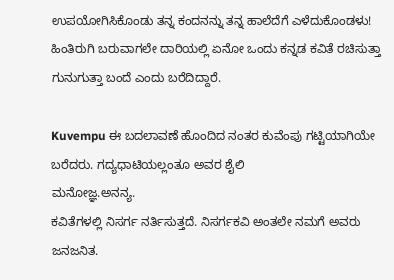ಉಪಯೋಗಿಸಿಕೊಂಡು ತನ್ನ ಕಂದನನ್ನು ತನ್ನ ಹಾಲೆದೆಗೆ ಎಳೆದುಕೊಂಡಳು! ಹಿಂತಿರುಗಿ ಬರುವಾಗಲೇ ದಾರಿಯಲ್ಲಿ ಏನೋ ಒಂದು ಕನ್ನಡ ಕವಿತೆ ರಚಿಸುತ್ತಾ ಗುನುಗುತ್ತಾ ಬಂದೆ ಎಂದು ಬರೆದಿದ್ದಾರೆ.

Kuvempu ಈ ಬದಲಾವಣೆ ಹೊಂದಿದ ನಂತರ ಕುವೆಂಪು ಗಟ್ಟಿಯಾಗಿಯೇ ಬರೆದರು. ಗದ್ಯಧಾಟಿಯಲ್ಲಂತೂ ಅವರ ಶೈಲಿ
ಮನೋಜ್ಞ.ಅನನ್ಯ.
ಕವಿತೆಗಳಲ್ಲಿ ನಿಸರ್ಗ ನರ್ತಿಸುತ್ತದೆ. ನಿಸರ್ಗಕವಿ ಅಂತಲೇ ನಮಗೆ ಅವರು ಜನಜನಿತ.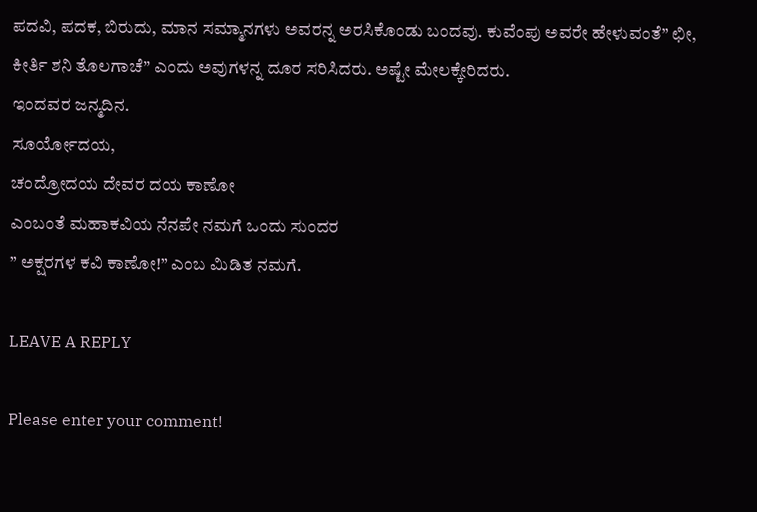ಪದವಿ, ಪದಕ, ಬಿರುದು, ಮಾನ‌ ಸಮ್ಮಾನಗಳು ಅವರನ್ನ ಅರಸಿಕೊಂಡು ಬಂದವು. ಕುವೆಂಪು ಅವರೇ ಹೇಳುವಂತೆ” ಛೀ, ಕೀರ್ತಿ ಶನಿ ತೊಲಗಾಚೆ” ಎಂದು ಅವುಗಳನ್ನ ದೂರ ಸರಿಸಿದರು. ಅಷ್ಟೇ ಮೇಲಕ್ಕೇರಿದರು.
ಇಂದವರ ಜನ್ಮದಿನ.
ಸೂರ್ಯೋದಯ,
ಚಂದ್ರೋದಯ ದೇವರ ದಯ ಕಾಣೋ
ಎಂಬಂತೆ ಮಹಾಕವಿಯ ನೆನಪೇ ನಮಗೆ ಒಂದು ಸುಂದರ
” ಅಕ್ಷರಗಳ ಕವಿ ಕಾಣೋ!” ಎಂಬ ಮಿಡಿತ ನಮಗೆ.

LEAVE A REPLY

Please enter your comment!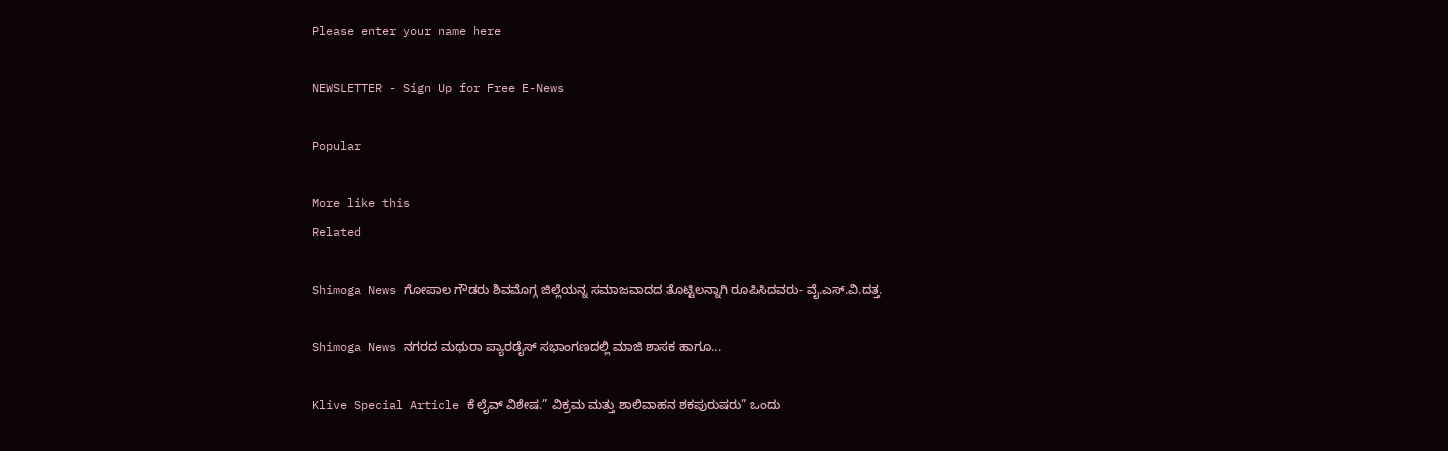Please enter your name here

NEWSLETTER - Sign Up for Free E-News

Popular

More like this
Related

Shimoga News ಗೋಪಾಲ ಗೌಡರು ಶಿವಮೊಗ್ಗ ಜಿಲ್ಲೆಯನ್ನ ಸಮಾಜವಾದದ ತೊಟ್ಟಿಲನ್ನಾಗಿ ರೂಪಿಸಿದವರು- ವೈ.ಎಸ್.ವಿ.ದತ್ತ.

Shimoga News ನಗರದ ಮಥುರಾ ಪ್ಯಾರಡೈಸ್ ಸಭಾಂಗಣದಲ್ಲಿ ಮಾಜಿ ಶಾಸಕ ಹಾಗೂ...

Klive Special Article ಕೆ ಲೈವ್ ವಿಶೇಷ.” ವಿಕ್ರಮ ಮತ್ತು ಶಾಲಿವಾಹನ ಶಕಪುರುಷರು” ಒಂದು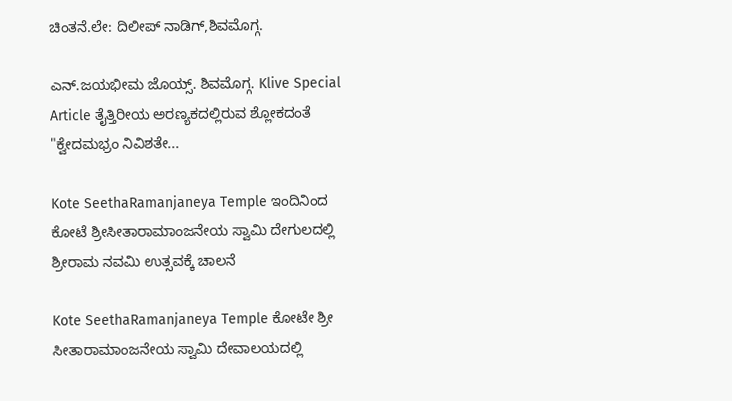ಚಿಂತನೆ.ಲೇ: ದಿಲೀಪ್ ನಾಡಿಗ್,ಶಿವಮೊಗ್ಗ.

ಎನ್.ಜಯಭೀಮ ಜೊಯ್ಸ್. ಶಿವಮೊಗ್ಗ. Klive Special Article ತೈತ್ತಿರೀಯ ಅರಣ್ಯಕದಲ್ಲಿರುವ ಶ್ಲೋಕದಂತೆ "ಕ್ವೇದಮಭ್ರಂ ನಿವಿಶತೇ...

Kote SeethaRamanjaneya Temple ಇಂದಿನಿಂದ ಕೋಟೆ ಶ್ರೀಸೀತಾರಾಮಾಂಜನೇಯ ಸ್ವಾಮಿ ದೇಗುಲದಲ್ಲಿ ಶ್ರೀರಾಮ ನವಮಿ ಉತ್ಸವಕ್ಕೆ ಚಾಲನೆ

Kote SeethaRamanjaneya Temple ಕೋಟೇ ಶ್ರೀ ಸೀತಾರಾಮಾಂಜನೇಯ ಸ್ವಾಮಿ ದೇವಾಲಯದಲ್ಲಿ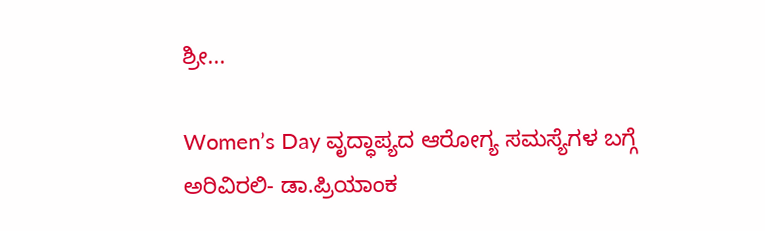ಶ್ರೀ...

Women’s Day ವೃದ್ಧಾಪ್ಯದ ಆರೋಗ್ಯ ಸಮಸ್ಯೆಗಳ ಬಗ್ಗೆ ಅರಿವಿರಲಿ- ಡಾ.ಪ್ರಿಯಾಂಕ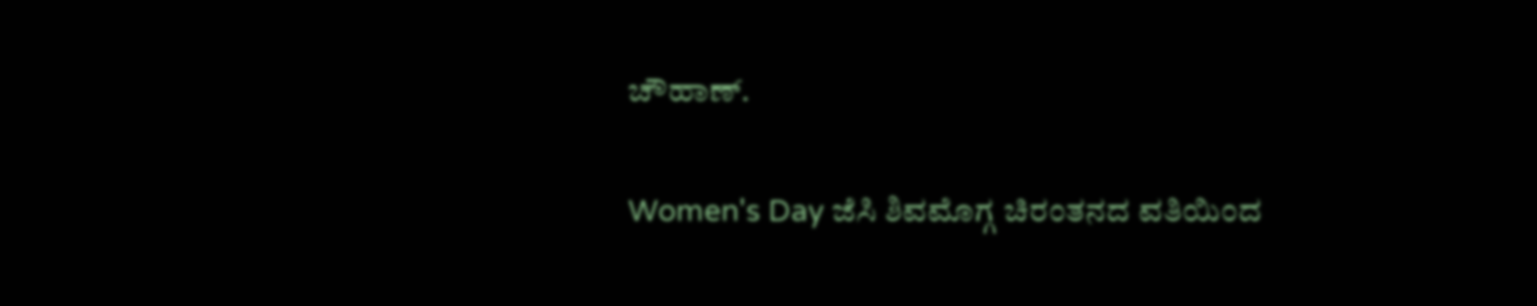ಚೌಹಾಣ್.

Women's Day ಜೆಸಿ ಶಿವಮೊಗ್ಗ ಚಿರಂತನದ ವತಿಯಿಂದ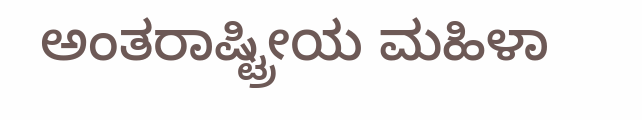ಅಂತರಾಷ್ಟ್ರೀಯ ಮಹಿಳಾ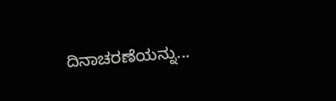ದಿನಾಚರಣೆಯನ್ನು...